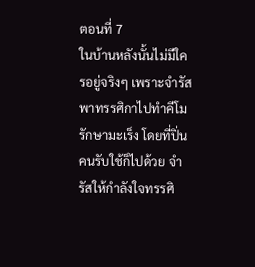ตอนที่ 7
ในบ้านหลังนั้นไม่มีใครอยู่จริงๆ เพราะจำรัสพาทรรศิกาไปทำคีโมรักษามะเร็ง โดยที่ปิ่นคนรับใช้ก็ไปด้วย จำรัสให้กำลังใจทรรศิ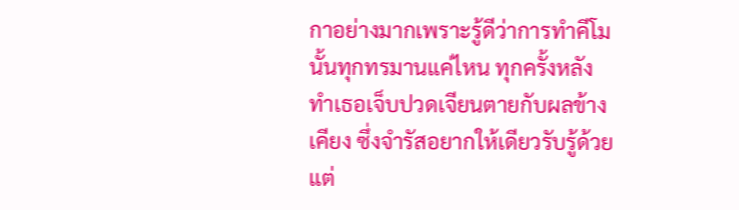กาอย่างมากเพราะรู้ดีว่าการทำคีโมนั้นทุกทรมานแค่ไหน ทุกครั้งหลังทำเธอเจ็บปวดเจียนตายกับผลข้างเคียง ซึ่งจำรัสอยากให้เดียวรับรู้ด้วยแต่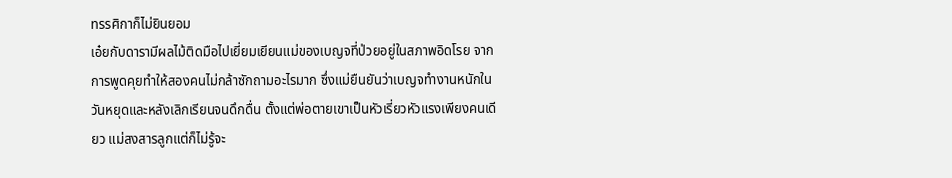ทรรศิกาก็ไม่ยินยอม
เอ๋ยกับดารามีผลไม้ติดมือไปเยี่ยมเยียนแม่ของเบญจที่ป่วยอยู่ในสภาพอิดโรย จากการพูดคุยทำให้สองคนไม่กล้าซักถามอะไรมาก ซึ่งแม่ยืนยันว่าเบญจทำงานหนักในวันหยุดและหลังเลิกเรียนจนดึกดื่น ตั้งแต่พ่อตายเขาเป็นหัวเรี่ยวหัวแรงเพียงคนเดียว แม่สงสารลูกแต่ก็ไม่รู้จะ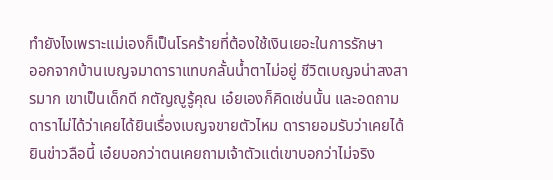ทำยังไงเพราะแม่เองก็เป็นโรคร้ายที่ต้องใช้เงินเยอะในการรักษา
ออกจากบ้านเบญจมาดาราแทบกลั้นน้ำตาไม่อยู่ ชีวิตเบญจน่าสงสารมาก เขาเป็นเด็กดี กตัญญูรู้คุณ เอ๋ยเองก็คิดเช่นนั้น และอดถามดาราไม่ได้ว่าเคยได้ยินเรื่องเบญจขายตัวไหม ดารายอมรับว่าเคยได้ยินข่าวลือนี้ เอ๋ยบอกว่าตนเคยถามเจ้าตัวแต่เขาบอกว่าไม่จริง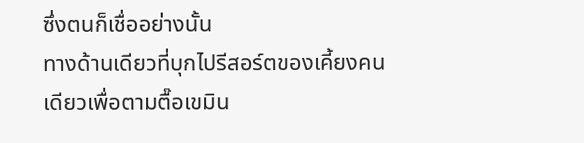ซึ่งตนก็เชื่ออย่างนั้น
ทางด้านเดียวที่บุกไปรีสอร์ตของเคี้ยงคนเดียวเพื่อตามตื๊อเขมิน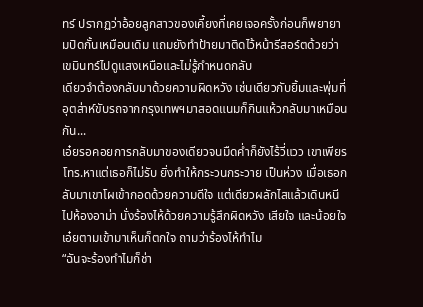ทร์ ปรากฏว่าอ้อยลูกสาวของเคี้ยงที่เคยเจอครั้งก่อนก็พยายามปิดกั้นเหมือนเดิม แถมยังทำป้ายมาติดไว้หน้ารีสอร์ตด้วยว่าเขมินทร์ไปดูแสงเหนือและไม่รู้กำหนดกลับ
เดียวจำต้องกลับมาด้วยความผิดหวัง เช่นเดียวกับยิ้มและพุ่มที่อุตส่าห์ขับรถจากกรุงเทพฯมาสอดแนมก็กินแห้วกลับมาเหมือนกัน...
เอ๋ยรอคอยการกลับมาของเดียวจนมืดค่ำก็ยังไร้วี่แวว เขาเพียรโทร.หาแต่เธอก็ไม่รับ ยิ่งทำให้กระวนกระวาย เป็นห่วง เมื่อเธอกลับมาเขาโผเข้ากอดด้วยความดีใจ แต่เดียวผลักไสแล้วเดินหนีไปห้องอาม่า นั่งร้องไห้ด้วยความรู้สึกผิดหวัง เสียใจ และน้อยใจ เอ๋ยตามเข้ามาเห็นก็ตกใจ ถามว่าร้องไห้ทำไม
“ฉันจะร้องทำไมก็ช่า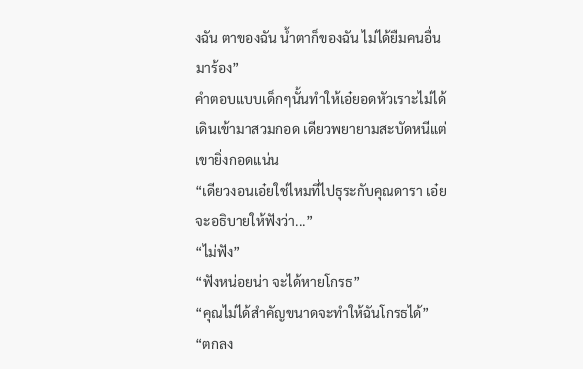งฉัน ตาของฉัน น้ำตาก็ของฉัน ไม่ได้ยืมคนอื่นมาร้อง”
คำตอบแบบเด็กๆนั้นทำให้เอ๋ยอดหัวเราะไม่ได้ เดินเข้ามาสวมกอด เดียวพยายามสะบัดหนีแต่เขายิ่งกอดแน่น
“เดียวงอนเอ๋ยใช่ไหมที่ไปธุระกับคุณดารา เอ๋ยจะอธิบายให้ฟังว่า...”
“ไม่ฟัง”
“ฟังหน่อยน่า จะได้หายโกรธ”
“คุณไม่ได้สำคัญขนาดจะทำให้ฉันโกรธได้”
“ตกลง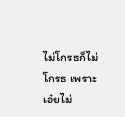ไม่โกรธก็ไม่โกรธ เพราะเอ๋ยไม่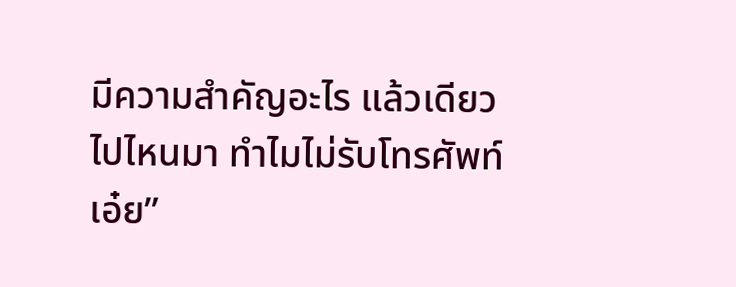มีความสำคัญอะไร แล้วเดียวไปไหนมา ทำไมไม่รับโทรศัพท์เอ๋ย”